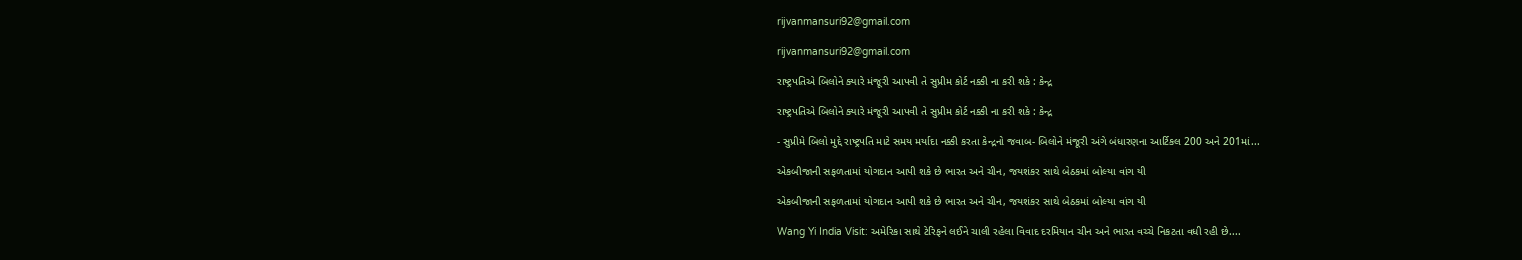rijvanmansuri92@gmail.com

rijvanmansuri92@gmail.com

રાષ્ટ્રપતિએ બિલોને ક્યારે મંજૂરી આપવી તે સુપ્રીમ કોર્ટ નક્કી ના કરી શકે : કેન્દ્ર

રાષ્ટ્રપતિએ બિલોને ક્યારે મંજૂરી આપવી તે સુપ્રીમ કોર્ટ નક્કી ના કરી શકે : કેન્દ્ર

- સુપ્રીમે બિલો મુદ્દે રાષ્ટ્રપતિ માટે સમય મર્યાદા નક્કી કરતા કેન્દ્રનો જવાબ- બિલોને મંજૂરી અંગે બંધારણના આર્ટિકલ 200 અને 201માં...

એકબીજાની સફળતામાં યોગદાન આપી શકે છે ભારત અને ચીન, જયશંકર સાથે બેઠકમાં બોલ્યા વાંગ યી

એકબીજાની સફળતામાં યોગદાન આપી શકે છે ભારત અને ચીન, જયશંકર સાથે બેઠકમાં બોલ્યા વાંગ યી

Wang Yi India Visit: અમેરિકા સાથે ટેરિફને લઈને ચાલી રહેલા વિવાદ દરમિયાન ચીન અને ભારત વચ્ચે નિકટતા વધી રહી છે....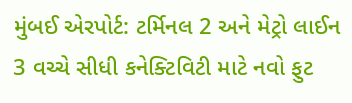મુંબઈ એરપોર્ટ: ટર્મિનલ 2 અને મેટ્રો લાઈન 3 વચ્ચે સીધી કનેક્ટિવિટી માટે નવો ફુટ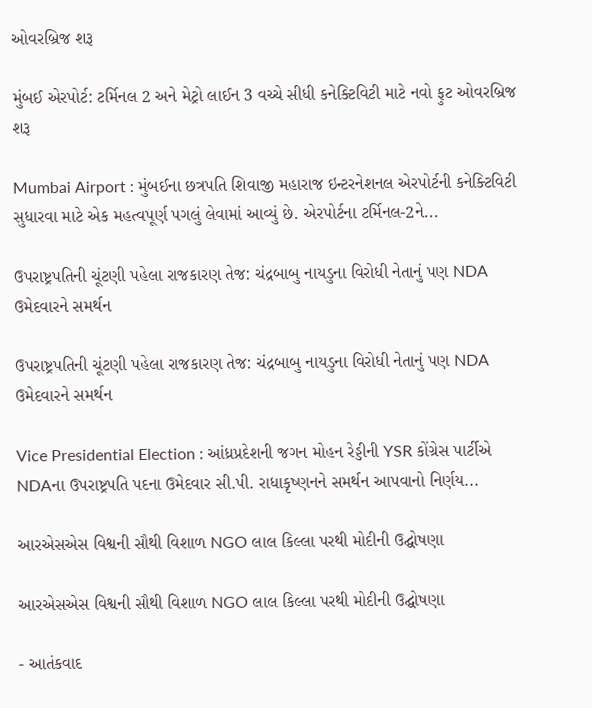ઓવરબ્રિજ શરૂ

મુંબઈ એરપોર્ટ: ટર્મિનલ 2 અને મેટ્રો લાઈન 3 વચ્ચે સીધી કનેક્ટિવિટી માટે નવો ફુટ ઓવરબ્રિજ શરૂ

Mumbai Airport : મુંબઈના છત્રપતિ શિવાજી મહારાજ ઇન્ટરનેશનલ એરપોર્ટની કનેક્ટિવિટી સુધારવા માટે એક મહત્વપૂર્ણ પગલું લેવામાં આવ્યું છે. એરપોર્ટના ટર્મિનલ-2ને...

ઉપરાષ્ટ્રપતિની ચૂંટણી પહેલા રાજકારણ તેજ: ચંદ્રબાબુ નાયડુના વિરોધી નેતાનું પણ NDA ઉમેદવારને સમર્થન

ઉપરાષ્ટ્રપતિની ચૂંટણી પહેલા રાજકારણ તેજ: ચંદ્રબાબુ નાયડુના વિરોધી નેતાનું પણ NDA ઉમેદવારને સમર્થન

Vice Presidential Election : આંધ્રપ્રદેશની જગન મોહન રેડ્ડીની YSR કોંગ્રેસ પાર્ટીએ NDAના ઉપરાષ્ટ્રપતિ પદના ઉમેદવાર સી.પી. રાધાકૃષ્ણનને સમર્થન આપવાનો નિર્ણય...

આરએસએસ વિશ્વની સૌથી વિશાળ NGO લાલ કિલ્લા પરથી મોદીની ઉદ્ઘોષણા

આરએસએસ વિશ્વની સૌથી વિશાળ NGO લાલ કિલ્લા પરથી મોદીની ઉદ્ઘોષણા

- આતંકવાદ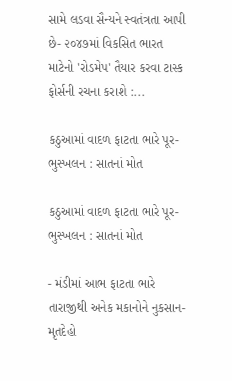સામે લડવા સૈન્યને સ્વતંત્રતા આપી છે- ૨૦૪૭માં વિકસિત ભારત માટેનો 'રોડમેપ' તૈયાર કરવા ટાસ્ક ફોર્સની રચના કરાશે :...

કઠુઆમાં વાદળ ફાટતા ભારે પૂર-ભુસ્ખલન : સાતનાં મોત

કઠુઆમાં વાદળ ફાટતા ભારે પૂર-ભુસ્ખલન : સાતનાં મોત

- મંડીમાં આભ ફાટતા ભારે તારાજીથી અનેક મકાનોને નુકસાન- મૃતદેહો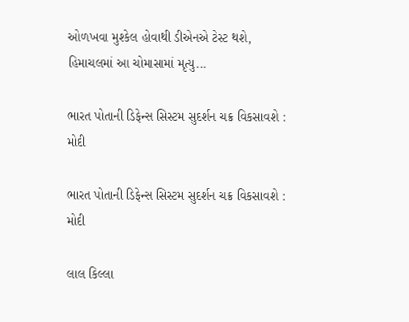ઓળખવા મુશ્કેલ હોવાથી ડીએનએ ટેસ્ટ થશે, હિમાચલમાં આ ચોમાસામાં મૃત્યુ...

ભારત પોતાની ડિફેન્સ સિસ્ટમ સુદર્શન ચક્ર વિકસાવશે : મોદી

ભારત પોતાની ડિફેન્સ સિસ્ટમ સુદર્શન ચક્ર વિકસાવશે : મોદી

લાલ કિલ્લા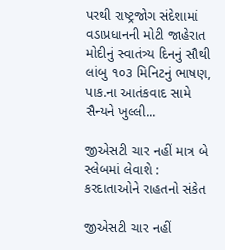પરથી રાષ્ટ્રજોગ સંદેશામાં વડાપ્રધાનની મોટી જાહેરાત  મોદીનું સ્વાતંત્ર્ય દિનનું સૌથી લાંબુ ૧૦૩ મિનિટનું ભાષણ, પાક.ના આતંકવાદ સામે સૈન્યને ખુલ્લી...

જીએસટી ચાર નહીં માત્ર બે સ્લેબમાં લેવાશે : કરદાતાઓને રાહતનો સંકેત

જીએસટી ચાર નહીં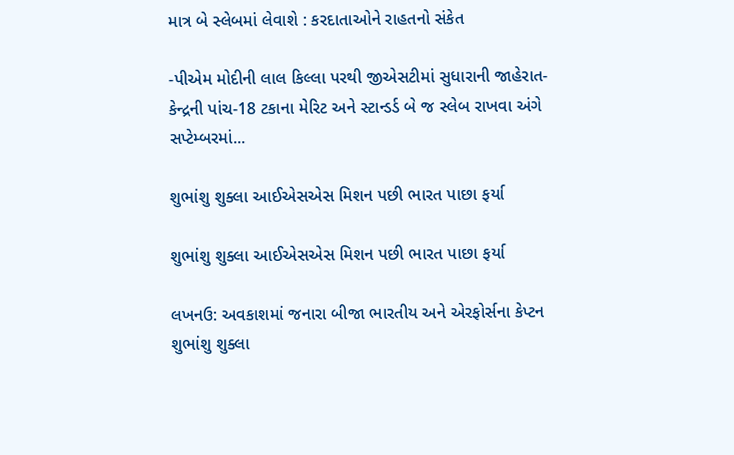માત્ર બે સ્લેબમાં લેવાશે : કરદાતાઓને રાહતનો સંકેત

-પીએમ મોદીની લાલ કિલ્લા પરથી જીએસટીમાં સુધારાની જાહેરાત- કેન્દ્રની પાંચ-18 ટકાના મેરિટ અને સ્ટાન્ડર્ડ બે જ સ્લેબ રાખવા અંગે સપ્ટેમ્બરમાં...

શુભાંશુ શુક્લા આઈએસએસ મિશન પછી ભારત પાછા ફર્યા

શુભાંશુ શુક્લા આઈએસએસ મિશન પછી ભારત પાછા ફર્યા

લખનઉ: અવકાશમાં જનારા બીજા ભારતીય અને એરફોર્સના કેપ્ટન શુભાંશુ શુક્લા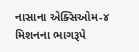નાસાના એક્સિઓમ-૪ મિશનના ભાગરૂપે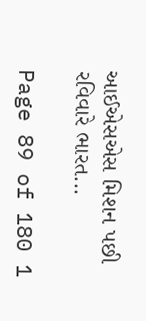આઈએસએસ મિશન પછી રવિવારે ભારત...

Page 89 of 180 1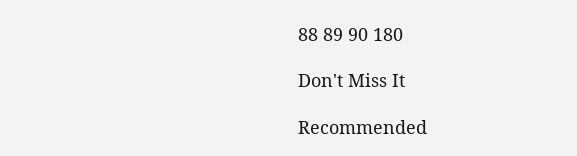88 89 90 180

Don't Miss It

Recommended